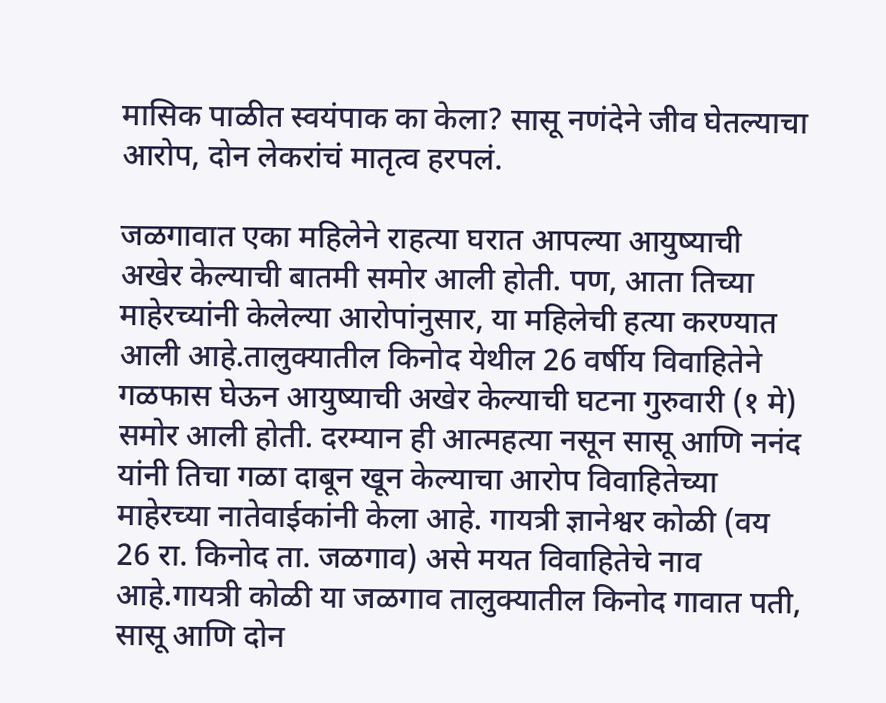मासिक पाळीत स्वयंपाक का केला? सासू नणंदेने जीव घेतल्याचा आरोप, दोन लेकरांचं मातृत्व हरपलं.

जळगावात एका महिलेने राहत्या घरात आपल्या आयुष्याची अखेर केल्याची बातमी समोर आली होती. पण, आता तिच्या माहेरच्यांनी केलेल्या आरोपांनुसार, या महिलेची हत्या करण्यात आली आहे.तालुक्यातील किनोद येथील 26 वर्षीय विवाहितेने गळफास घेऊन आयुष्याची अखेर केल्याची घटना गुरुवारी (१ मे) समोर आली होती. दरम्यान ही आत्महत्या नसून सासू आणि ननंद यांनी तिचा गळा दाबून खून केल्याचा आरोप विवाहितेच्या माहेरच्या नातेवाईकांनी केला आहे. गायत्री ज्ञानेश्वर कोळी (वय 26 रा. किनोद ता. जळगाव) असे मयत विवाहितेचे नाव आहे.गायत्री कोळी या जळगाव तालुक्यातील किनोद गावात पती, सासू आणि दोन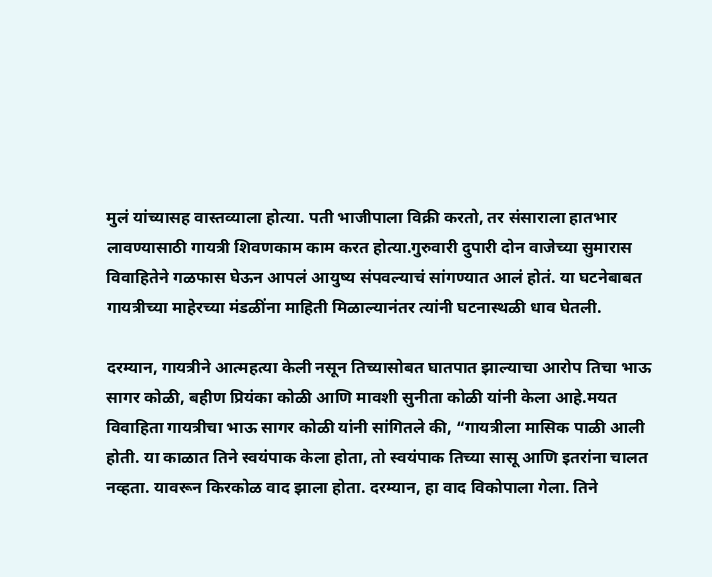मुलं यांच्यासह वास्तव्याला होत्या. पती भाजीपाला विक्री करतो, तर संसाराला हातभार लावण्यासाठी गायत्री शिवणकाम काम करत होत्या.गुरुवारी दुपारी दोन वाजेच्या सुमारास विवाहितेने गळफास घेऊन आपलं आयुष्य संपवल्याचं सांगण्यात आलं होतं. या घटनेबाबत गायत्रीच्या माहेरच्या मंडळींना माहिती मिळाल्यानंतर त्यांनी घटनास्थळी धाव घेतली.

दरम्यान, गायत्रीने आत्महत्या केली नसून तिच्यासोबत घातपात झाल्याचा आरोप तिचा भाऊ सागर कोळी, बहीण प्रियंका कोळी आणि मावशी सुनीता कोळी यांनी केला आहे.मयत विवाहिता गायत्रीचा भाऊ सागर कोळी यांनी सांगितले की, “गायत्रीला मासिक पाळी आली होती. या काळात तिने स्वयंपाक केला होता, तो स्वयंपाक तिच्या सासू आणि इतरांना चालत नव्हता. यावरून किरकोळ वाद झाला होता. दरम्यान, हा वाद विकोपाला गेला. तिने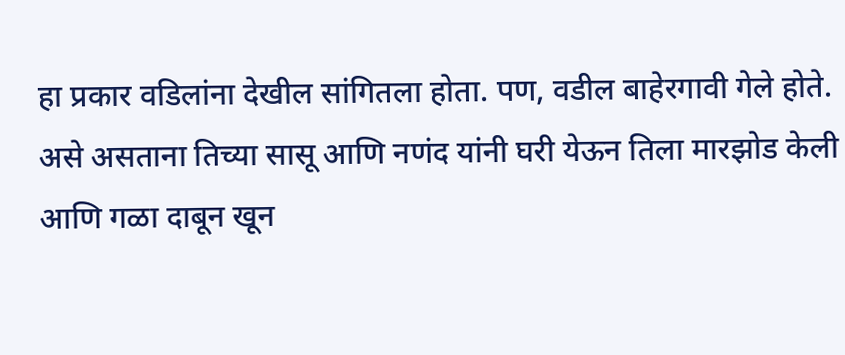हा प्रकार वडिलांना देखील सांगितला होता. पण, वडील बाहेरगावी गेले होते. असे असताना तिच्या सासू आणि नणंद यांनी घरी येऊन तिला मारझोड केली आणि गळा दाबून खून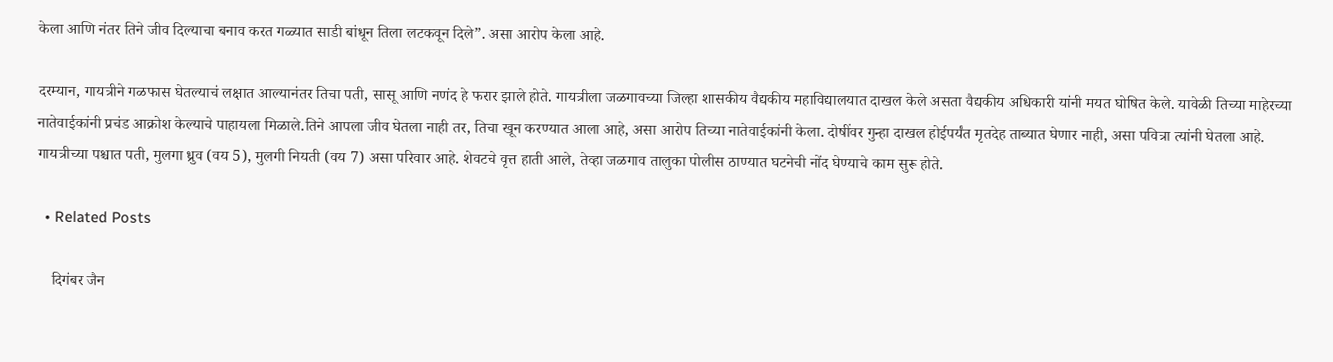केला आणि नंतर तिने जीव दिल्याचा बनाव करत गळ्यात साडी बांधून तिला लटकवून दिले”. असा आरोप केला आहे.

दरम्यान, गायत्रीने गळफास घेतल्याचं लक्षात आल्यानंतर तिचा पती, सासू आणि नणंद हे फरार झाले होते. गायत्रीला जळगावच्या जिल्हा शासकीय वैद्यकीय महाविद्यालयात दाखल केले असता वैद्यकीय अधिकारी यांनी मयत घोषित केले. यावेळी तिच्या माहेरच्या नातेवाईकांनी प्रचंड आक्रोश केल्याचे पाहायला मिळाले.तिने आपला जीव घेतला नाही तर, तिचा खून करण्यात आला आहे, असा आरोप तिच्या नातेवाईकांनी केला. दोषींवर गुन्हा दाखल होईपर्यंत मृतदेह ताब्यात घेणार नाही, असा पवित्रा त्यांनी घेतला आहे. गायत्रीच्या पश्चात पती, मुलगा ध्रुव (वय 5), मुलगी नियती (वय 7) असा परिवार आहे. शेवटचे वृत्त हाती आले, तेव्हा जळगाव तालुका पोलीस ठाण्यात घटनेची नोंद घेण्याचे काम सुरू होते.

  • Related Posts

    दिगंबर जैन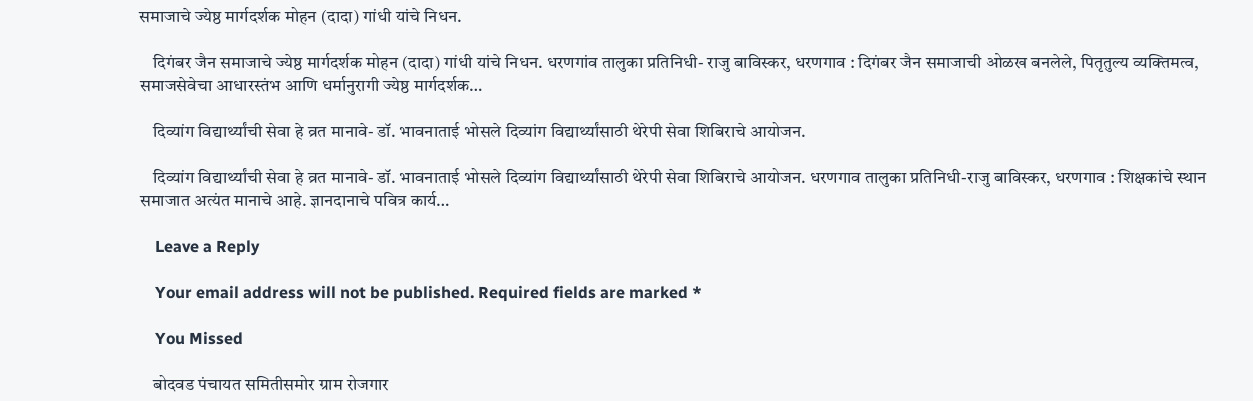समाजाचे ज्येष्ठ मार्गदर्शक मोहन (दादा) गांधी यांचे निधन.

    दिगंबर जैन समाजाचे ज्येष्ठ मार्गदर्शक मोहन (दादा) गांधी यांचे निधन. धरणगांव तालुका प्रतिनिधी- राजु बाविस्कर, धरणगाव : दिगंबर जैन समाजाची ओळख बनलेले, पितृतुल्य व्यक्तिमत्व, समाजसेवेचा आधारस्तंभ आणि धर्मानुरागी ज्येष्ठ मार्गदर्शक…

    दिव्यांग विद्यार्थ्यांची सेवा हे व्रत मानावे- डॉ. भावनाताई भोसले दिव्यांग विद्यार्थ्यांसाठी थेरेपी सेवा शिबिराचे आयोजन.

    दिव्यांग विद्यार्थ्यांची सेवा हे व्रत मानावे- डॉ. भावनाताई भोसले दिव्यांग विद्यार्थ्यांसाठी थेरेपी सेवा शिबिराचे आयोजन. धरणगाव तालुका प्रतिनिधी-राजु बाविस्कर, धरणगाव : शिक्षकांचे स्थान समाजात अत्यंत मानाचे आहे. ज्ञानदानाचे पवित्र कार्य…

    Leave a Reply

    Your email address will not be published. Required fields are marked *

    You Missed

    बोदवड पंचायत समितीसमोर ग्राम रोजगार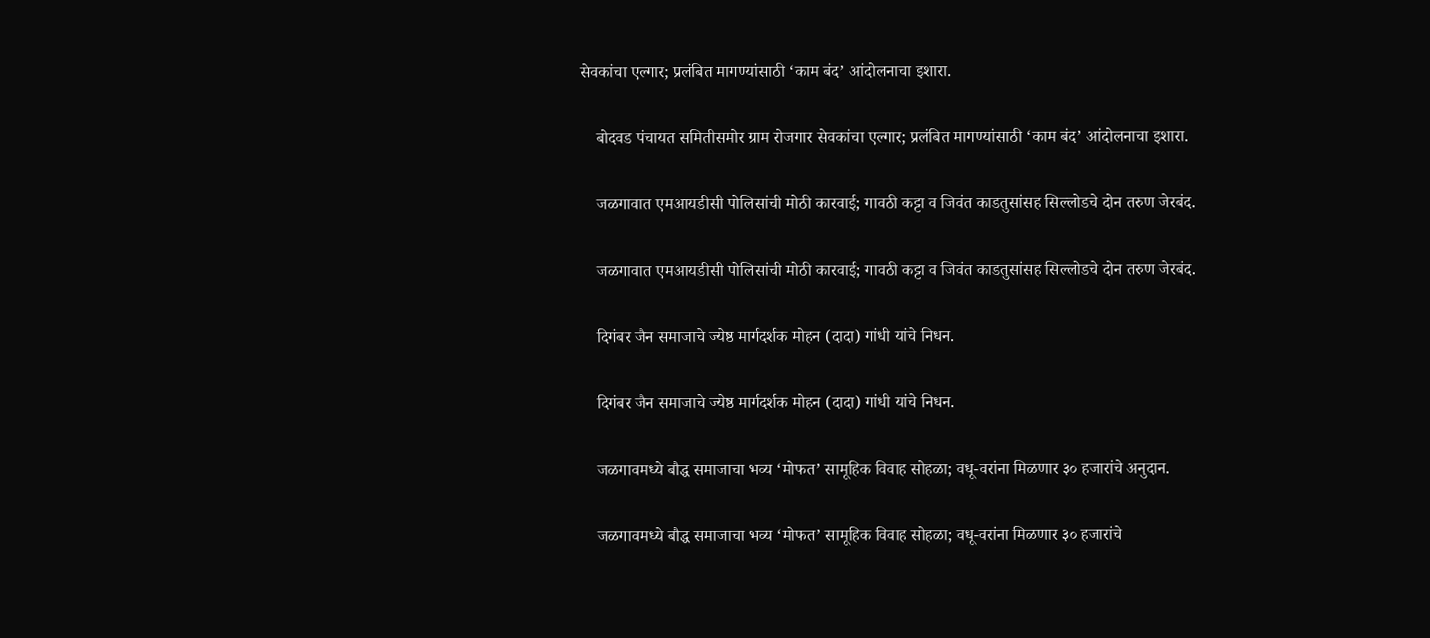सेवकांचा एल्गार; प्रलंबित मागण्यांसाठी ‘काम बंद’ आंदोलनाचा इशारा.

    बोदवड पंचायत समितीसमोर ग्राम रोजगार सेवकांचा एल्गार; प्रलंबित मागण्यांसाठी ‘काम बंद’ आंदोलनाचा इशारा.

    जळगावात एमआयडीसी पोलिसांची मोठी कारवाई; गावठी कट्टा व जिवंत काडतुसांसह सिल्लोडचे दोन तरुण जेरबंद.

    जळगावात एमआयडीसी पोलिसांची मोठी कारवाई; गावठी कट्टा व जिवंत काडतुसांसह सिल्लोडचे दोन तरुण जेरबंद.

    दिगंबर जैन समाजाचे ज्येष्ठ मार्गदर्शक मोहन (दादा) गांधी यांचे निधन.

    दिगंबर जैन समाजाचे ज्येष्ठ मार्गदर्शक मोहन (दादा) गांधी यांचे निधन.

    जळगावमध्ये बौद्ध समाजाचा भव्य ‘मोफत’ सामूहिक विवाह सोहळा; वधू-वरांना मिळणार ३० हजारांचे अनुदान.

    जळगावमध्ये बौद्ध समाजाचा भव्य ‘मोफत’ सामूहिक विवाह सोहळा; वधू-वरांना मिळणार ३० हजारांचे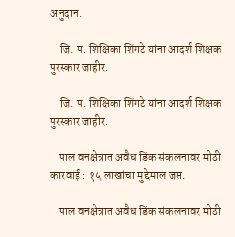अनुदान.

    जि. प. शिक्षिका शिंगटे यांना आदर्श शिक्षक पुरस्कार जाहीर.

    जि. प. शिक्षिका शिंगटे यांना आदर्श शिक्षक पुरस्कार जाहीर.

    पाल वनक्षेत्रात अवैध डिंक संकलनावर मोठी कारवाई : १५ लाखांचा मुद्देमाल जप्त.

    पाल वनक्षेत्रात अवैध डिंक संकलनावर मोठी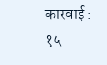कारवाई : १५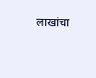लाखांचा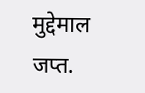मुद्देमाल जप्त.